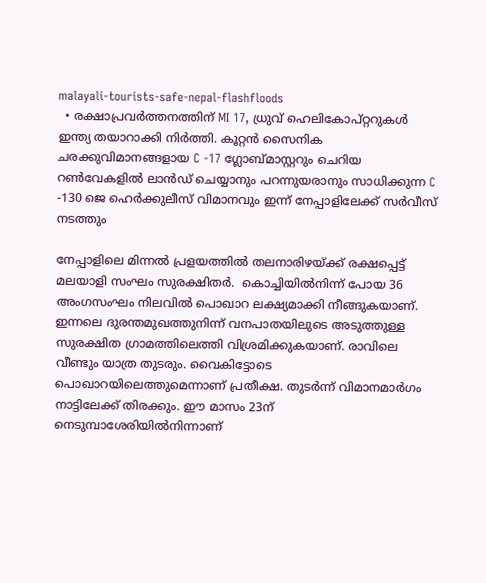malayali-tourists-safe-nepal-flashfloods
  • രക്ഷാപ്രവര്‍ത്തനത്തിന് MI 17, ധ്രുവ് ഹെലികോപ്റ്ററുകള്‍ ഇന്ത്യ തയാറാക്കി നിര്‍ത്തി. കൂറ്റന്‍ സൈനിക ചരക്കുവിമാനങ്ങളായ C -17 ഗ്ലോബ്മാസ്റ്ററും ചെറിയ റണ്‍വേകളില്‍ ലാന്‍ഡ് ചെയ്യാനും പറന്നുയരാനും സാധിക്കുന്ന C -130 ജെ ഹെര്‍ക്കുലീസ് വിമാനവും ഇന്ന് നേപ്പാളിലേക്ക് സര്‍വീസ് നടത്തും

നേപ്പാളിലെ മിന്നല്‍ പ്രളയത്തില്‍ തലനാരിഴയ്ക്ക് രക്ഷപ്പെട്ട്  മലയാളി സംഘം സുരക്ഷിതര്‍.  കൊച്ചിയില്‍നിന്ന് പോയ 36 അംഗസംഘം നിലവില്‍ പൊഖാറ ലക്ഷ്യമാക്കി നീങ്ങുകയാണ്. ഇന്നലെ ദുരന്തമുഖത്തുനിന്ന് വനപാതയിലുടെ അടുത്തുള്ള സുരക്ഷിത ഗ്രാമത്തിലെത്തി വിശ്രമിക്കുകയാണ്. രാവിലെ വീണ്ടും യാത്ര തുടരും. വൈകിട്ടോടെ  പൊഖാറയിലെത്തുമെന്നാണ് പ്രതീക്ഷ. തുടര്‍ന്ന് വിമാനമാര്‍ഗം നാട്ടിലേക്ക് തിരക്കും. ഈ മാസം 23ന് നെടുമ്പാശേരിയില്‍നിന്നാണ്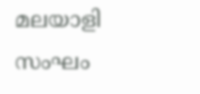മലയാളി സംഘം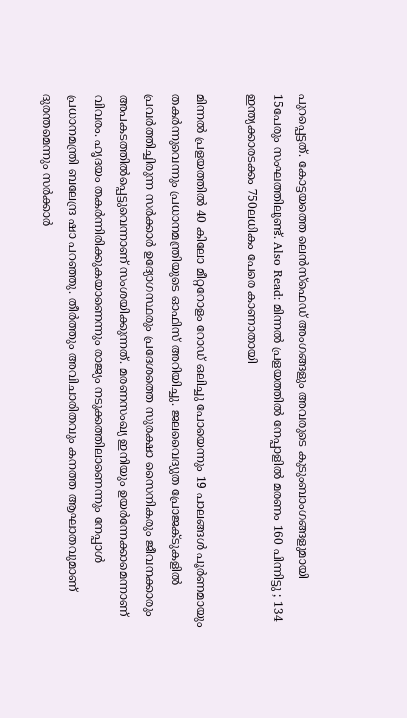പുറപ്പെട്ടത്. കോട്ടയത്തെ ലെന്‍സ്ഫെഡ് അംഗങ്ങളും അവരുടെ കുടുംബാംഗങ്ങളുമായി 15പേരും സംഘത്തിലുണ്ട്. Also Read: മിന്നൽ പ്രളയത്തിൽ നേപ്പാളില്‍ മരണം 160 പിന്നിട്ടു ; 134 ഇന്ത്യക്കാരടക്കം 750ലധികം പേരെ കാണാതായി

മിന്നല്‍ പ്രളയത്തില്‍ 40 കിലോ മീറ്ററോളം റോഡ് ഒലിച്ചു പോയെന്നും 19 പാലങ്ങള്‍ പൂര്‍ണമായും തകര്‍ന്നുവെന്നും പ്രധാനമന്ത്രിയുടെ ഓഫിസ് അറിയിച്ചു. ജലവൈദ്യുത പ്രോജക്ടുകളില്‍ പ്രവര്‍ത്തിച്ചിരുന്ന സര്‍ക്കാര്‍ ഉദ്യോഗസ്ഥരും പ്രദേശത്തെ സുരക്ഷാ സൈനികരും ജീവനക്കാരും അപകടത്തില്‍പ്പെട്ടുവെന്നാണ് സംശയിക്കുന്നത്. മരണസംഖ്യ ഇനിയും ഉയര്‍ന്നേക്കാമെന്നാണ് വിവരം. ഹൃദയം തകര്‍ന്നിരിക്കുകയാണെന്നും രാജ്യം നടുക്കത്തിലാണെന്നും നേപ്പാള്‍ പ്രധാനമന്ത്രി ബലേന്ദ്ര ഷാ പറഞ്ഞു. തീര്‍ത്തും അവിചാരിതവും കനത്ത ആഘാതവുമാണ് ദുരന്തമെന്നും സര്‍ക്കാര്‍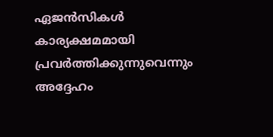ഏജന്‍സികള്‍ കാര്യക്ഷമമായി പ്രവര്‍ത്തിക്കുന്നുവെന്നും അദ്ദേഹം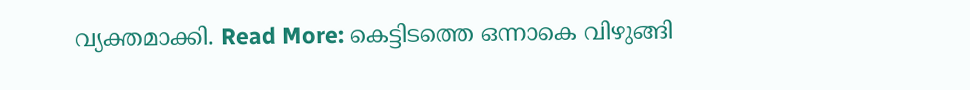വ്യക്തമാക്കി. Read More: കെട്ടിടത്തെ ഒന്നാകെ വിഴുങ്ങി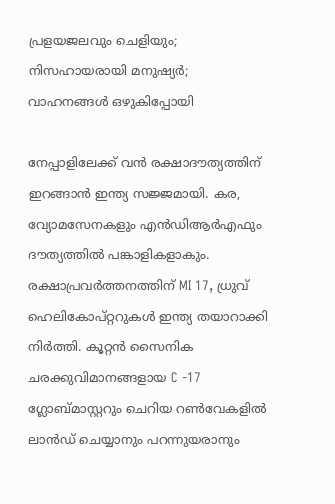പ്രളയജലവും ചെളിയും; നിസഹായരായി മനുഷ്യര്‍; വാഹനങ്ങള്‍ ഒഴുകിപ്പോയി

നേപ്പാളിലേക്ക് വന്‍ രക്ഷാദൗത്യത്തിന് ഇറങ്ങാന്‍ ഇന്ത്യ സജ്ജമായി. കര, വ്യോമസേനകളും എന്‍ഡിആര്‍എഫും ദൗത്യത്തിൽ പങ്കാളികളാകും. രക്ഷാപ്രവര്‍ത്തനത്തിന് MI 17, ധ്രുവ് ഹെലികോപ്റ്ററുകള്‍ ഇന്ത്യ തയാറാക്കി നിര്‍ത്തി. കൂറ്റന്‍ സൈനിക ചരക്കുവിമാനങ്ങളായ C -17 ഗ്ലോബ്മാസ്റ്ററും ചെറിയ റണ്‍വേകളില്‍ ലാന്‍ഡ് ചെയ്യാനും പറന്നുയരാനും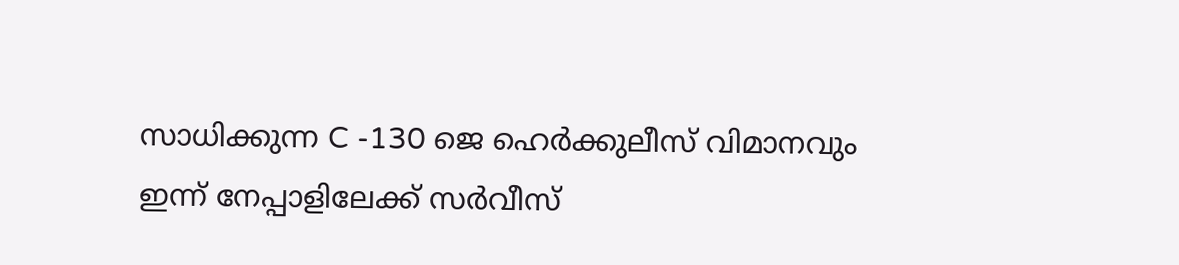സാധിക്കുന്ന C -130 ജെ ഹെര്‍ക്കുലീസ് വിമാനവും ഇന്ന് നേപ്പാളിലേക്ക് സര്‍വീസ്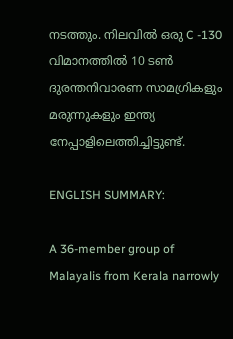നടത്തും. നിലവില്‍ ഒരു C -130 വിമാനത്തില്‍ 10 ടണ്‍ ദുരന്തനിവാരണ സാമഗ്രികളും മരുന്നുകളും ഇന്ത്യ നേപ്പാളിലെത്തിച്ചിട്ടുണ്ട്.

ENGLISH SUMMARY:

A 36-member group of Malayalis from Kerala narrowly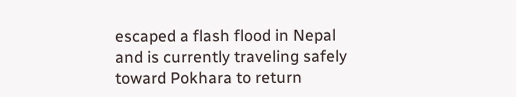escaped a flash flood in Nepal and is currently traveling safely toward Pokhara to return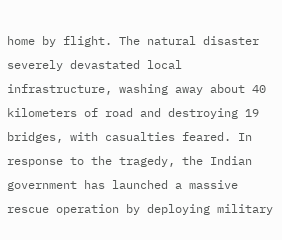home by flight. The natural disaster severely devastated local infrastructure, washing away about 40 kilometers of road and destroying 19 bridges, with casualties feared. In response to the tragedy, the Indian government has launched a massive rescue operation by deploying military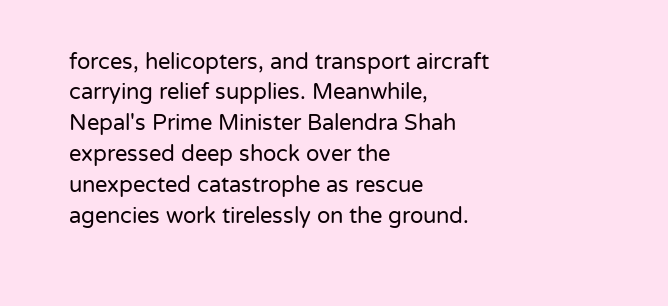forces, helicopters, and transport aircraft carrying relief supplies. Meanwhile, Nepal's Prime Minister Balendra Shah expressed deep shock over the unexpected catastrophe as rescue agencies work tirelessly on the ground.